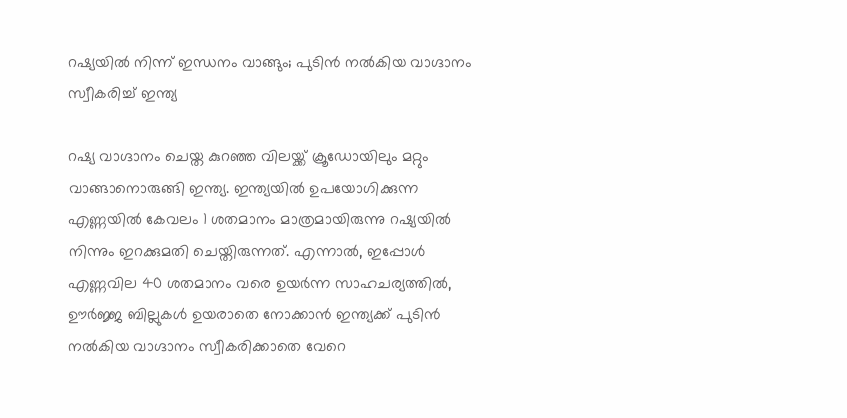റഷ്യയില്‍ നിന്ന് ഇന്ധനം വാങ്ങും; പുടിന്‍ നല്‍കിയ വാഗ്ദാനം സ്വീകരിച്ച് ഇന്ത്യ

റഷ്യ വാഗ്ദാനം ചെയ്ത കുറഞ്ഞ വിലയ്ക്ക് ക്രൂഡോയിലും മറ്റും വാങ്ങാനൊരുങ്ങി ഇന്ത്യ. ഇന്ത്യയില്‍ ഉപയോഗിക്കുന്ന എണ്ണയില്‍ കേവലം 1 ശതമാനം മാത്രമായിരുന്നു റഷ്യയില്‍ നിന്നും ഇറക്കുമതി ചെയ്തിരുന്നത്. എന്നാല്‍, ഇപ്പോള്‍ എണ്ണവില 40 ശതമാനം വരെ ഉയര്‍ന്ന സാഹചര്യത്തില്‍, ഊര്‍ജ്ജ ബില്ലുകള്‍ ഉയരാതെ നോക്കാന്‍ ഇന്ത്യക്ക് പുടിന്‍ നല്‍കിയ വാഗ്ദാനം സ്വീകരിക്കാതെ വേറെ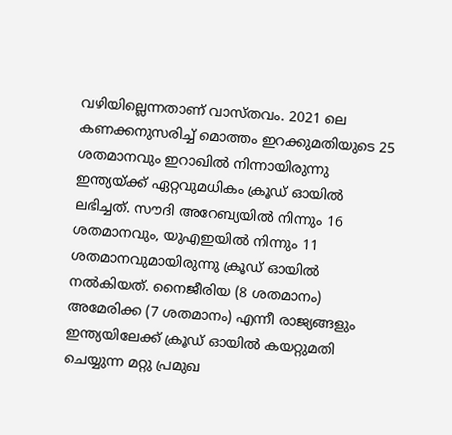വഴിയില്ലെന്നതാണ് വാസ്തവം. 2021 ലെ കണക്കനുസരിച്ച് മൊത്തം ഇറക്കുമതിയുടെ 25 ശതമാനവും ഇറാഖില്‍ നിന്നായിരുന്നു ഇന്ത്യയ്ക്ക് ഏറ്റവുമധികം ക്രൂഡ് ഓയില്‍ ലഭിച്ചത്. സൗദി അറേബ്യയില്‍ നിന്നും 16 ശതമാനവും, യുഎഇയില്‍ നിന്നും 11 ശതമാനവുമായിരുന്നു ക്രൂഡ് ഓയില്‍ നല്‍കിയത്. നൈജീരിയ (8 ശതമാനം) അമേരിക്ക (7 ശതമാനം) എന്നീ രാജ്യങ്ങളും ഇന്ത്യയിലേക്ക് ക്രൂഡ് ഓയില്‍ കയറ്റുമതി ചെയ്യുന്ന മറ്റു പ്രമുഖ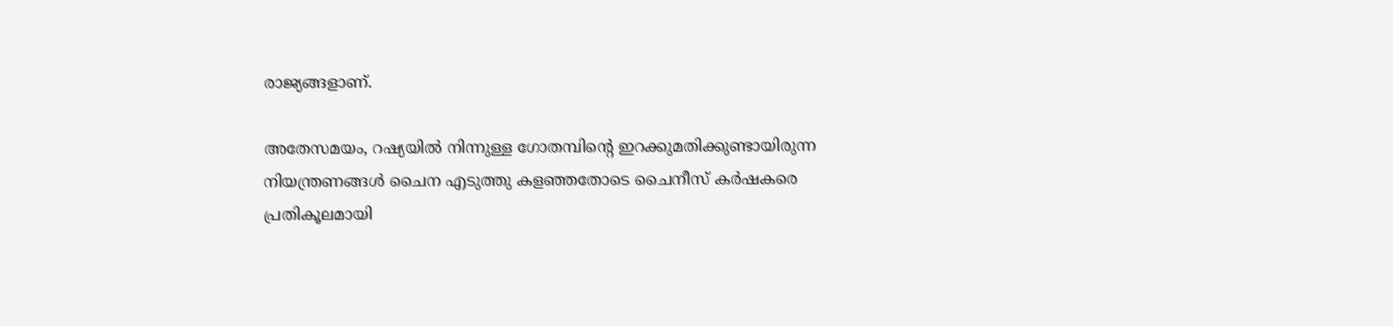രാജ്യങ്ങളാണ്.

അതേസമയം, റഷ്യയില്‍ നിന്നുള്ള ഗോതമ്പിന്റെ ഇറക്കുമതിക്കുണ്ടായിരുന്ന നിയന്ത്രണങ്ങള്‍ ചൈന എടുത്തു കളഞ്ഞതോടെ ചൈനീസ് കര്‍ഷകരെ പ്രതികൂലമായി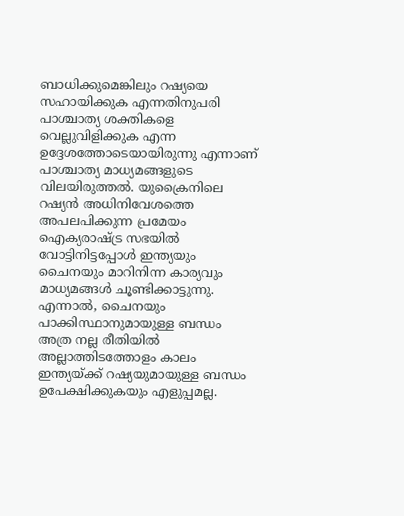ബാധിക്കുമെങ്കിലും റഷ്യയെ സഹായിക്കുക എന്നതിനുപരി പാശ്ചാത്യ ശക്തികളെ വെല്ലുവിളിക്കുക എന്ന ഉദ്ദേശത്തോടെയായിരുന്നു എന്നാണ് പാശ്ചാത്യ മാധ്യമങ്ങളുടെ വിലയിരുത്തല്‍. യുക്രൈനിലെ റഷ്യന്‍ അധിനിവേശത്തെ അപലപിക്കുന്ന പ്രമേയം ഐക്യരാഷ്ട്ര സഭയില്‍ വോട്ടിനിട്ടപ്പോള്‍ ഇന്ത്യയും ചൈനയും മാറിനിന്ന കാര്യവും മാധ്യമങ്ങള്‍ ചൂണ്ടിക്കാട്ടുന്നു. എന്നാല്‍, ചൈനയും പാക്കിസ്ഥാനുമായുള്ള ബന്ധം അത്ര നല്ല രീതിയില്‍ അല്ലാത്തിടത്തോളം കാലം ഇന്ത്യയ്ക്ക് റഷ്യയുമായുള്ള ബന്ധം ഉപേക്ഷിക്കുകയും എളുപ്പമല്ല.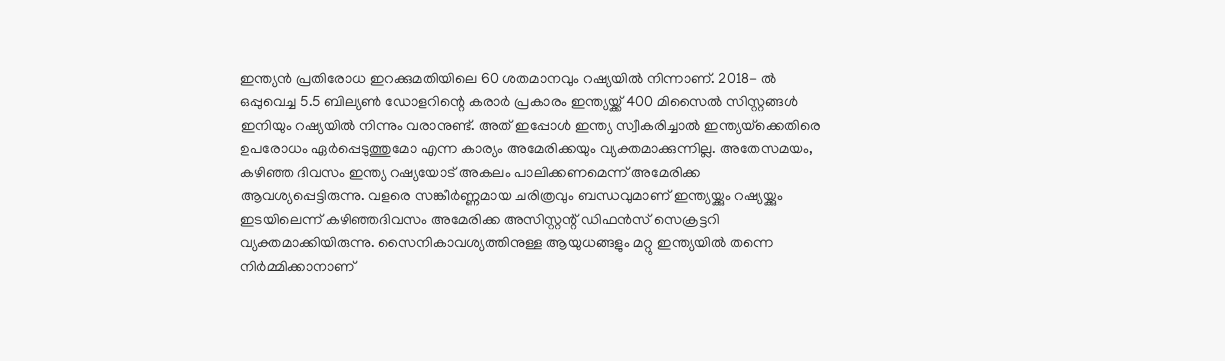ഇന്ത്യന്‍ പ്രതിരോധ ഇറക്കുമതിയിലെ 60 ശതമാനവും റഷ്യയില്‍ നിന്നാണ്. 2018- ല്‍ ഒപ്പുവെച്ച 5.5 ബില്യണ്‍ ഡോളറിന്റെ കരാര്‍ പ്രകാരം ഇന്ത്യയ്ക്ക് 400 മിസൈല്‍ സിസ്റ്റങ്ങള്‍ ഇനിയും റഷ്യയില്‍ നിന്നും വരാനുണ്ട്. അത് ഇപ്പോള്‍ ഇന്ത്യ സ്വീകരിച്ചാല്‍ ഇന്ത്യയ്‌ക്കെതിരെ ഉപരോധം ഏര്‍പ്പെടുത്തുമോ എന്ന കാര്യം അമേരിക്കയും വ്യക്തമാക്കുന്നില്ല. അതേസമയം, കഴിഞ്ഞ ദിവസം ഇന്ത്യ റഷ്യയോട് അകലം പാലിക്കണമെന്ന് അമേരിക്ക ആവശ്യപ്പെട്ടിരുന്നു. വളരെ സങ്കീര്‍ണ്ണമായ ചരിത്രവും ബന്ധവുമാണ് ഇന്ത്യയ്ക്കും റഷ്യയ്ക്കും ഇടയിലെന്ന് കഴിഞ്ഞദിവസം അമേരിക്ക അസിസ്റ്റന്റ് ഡിഫന്‍സ് സെക്രട്ടറി വ്യക്തമാക്കിയിരുന്നു. സൈനികാവശ്യത്തിനുള്ള ആയുധങ്ങളും മറ്റു ഇന്ത്യയില്‍ തന്നെ നിര്‍മ്മിക്കാനാണ്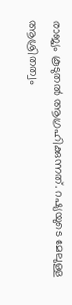രാജ്യം കൂടുതല്‍ ആഗ്രഹിക്കുന്നത്. റഷ്യയുടെ മേലുള്ള ആശ്രിതത്വം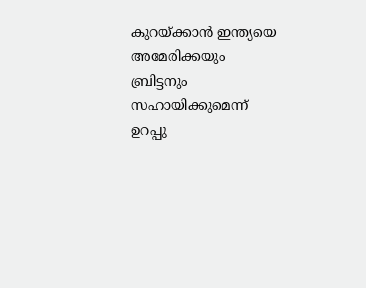കുറയ്ക്കാന്‍ ഇന്ത്യയെ അമേരിക്കയും ബ്രിട്ടനും സഹായിക്കുമെന്ന് ഉറപ്പു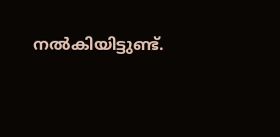നല്‍കിയിട്ടുണ്ട്.